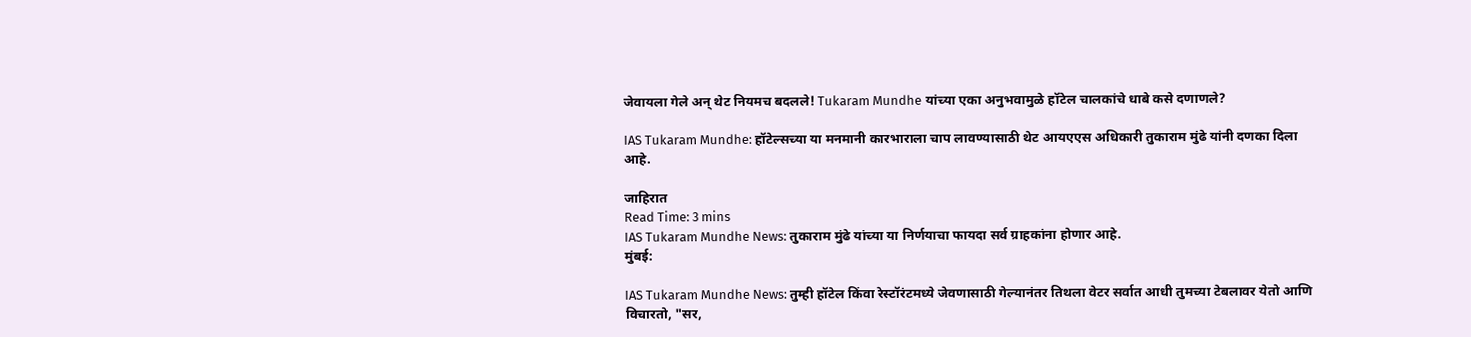जेवायला गेले अन् थेट नियमच बदलले! Tukaram Mundhe यांच्या एका अनुभवामुळे हॉटेल चालकांचे धाबे कसे दणाणले?

IAS Tukaram Mundhe: हॉटेल्सच्या या मनमानी कारभाराला चाप लावण्यासाठी थेट आयएएस अधिकारी तुकाराम मुंढे यांनी दणका दिला आहे.

जाहिरात
Read Time: 3 mins
IAS Tukaram Mundhe News: तुकाराम मुंढे यांच्या या निर्णयाचा फायदा सर्व ग्राहकांना होणार आहे.
मुंबई:

IAS Tukaram Mundhe News: तुम्ही हॉटेल किंवा रेस्टॉरंटमध्ये जेवणासाठी गेल्यानंतर तिथला वेटर सर्वात आधी तुमच्या टेबलावर येतो आणि विचारतो, "सर,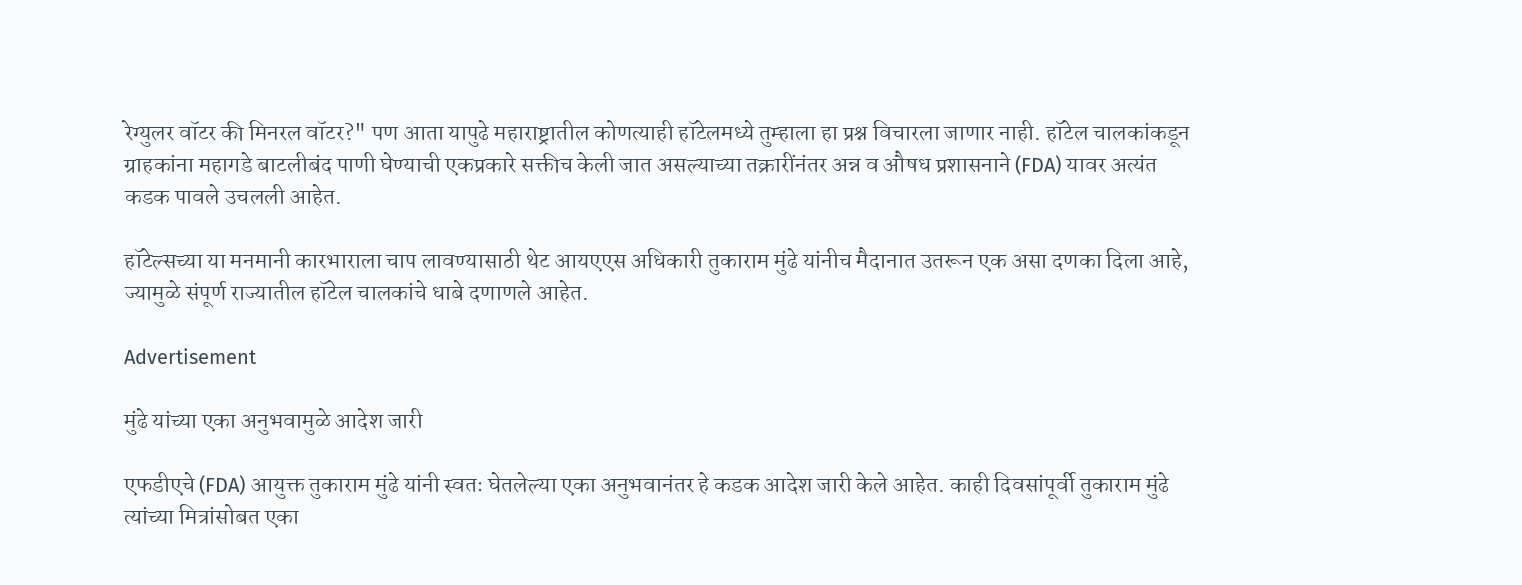रेग्युलर वॉटर की मिनरल वॉटर?" पण आता यापुढे महाराष्ट्रातील कोणत्याही हॉटेलमध्ये तुम्हाला हा प्रश्न विचारला जाणार नाही. हॉटेल चालकांकडून ग्राहकांना महागडे बाटलीबंद पाणी घेण्याची एकप्रकारे सक्तीच केली जात असल्याच्या तक्रारींनंतर अन्न व औषध प्रशासनाने (FDA) यावर अत्यंत कडक पावले उचलली आहेत.

हॉटेल्सच्या या मनमानी कारभाराला चाप लावण्यासाठी थेट आयएएस अधिकारी तुकाराम मुंढे यांनीच मैदानात उतरून एक असा दणका दिला आहे, ज्यामुळे संपूर्ण राज्यातील हॉटेल चालकांचे धाबे दणाणले आहेत.

Advertisement

मुंढे यांच्या एका अनुभवामुळे आदेश जारी

एफडीएचे (FDA) आयुक्त तुकाराम मुंढे यांनी स्वतः घेतलेल्या एका अनुभवानंतर हे कडक आदेश जारी केले आहेत. काही दिवसांपूर्वी तुकाराम मुंढे त्यांच्या मित्रांसोबत एका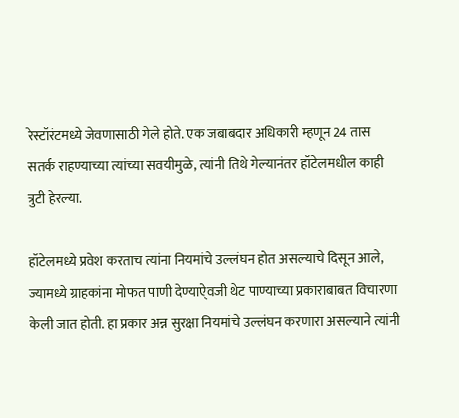रेस्टॉरंटमध्ये जेवणासाठी गेले होते. एक जबाबदार अधिकारी म्हणून 24 तास सतर्क राहण्याच्या त्यांच्या सवयीमुळे, त्यांनी तिथे गेल्यानंतर हॉटेलमधील काही त्रुटी हेरल्या.

हॉटेलमध्ये प्रवेश करताच त्यांना नियमांचे उल्लंघन होत असल्याचे दिसून आले, ज्यामध्ये ग्राहकांना मोफत पाणी देण्याऐ्वजी थेट पाण्याच्या प्रकाराबाबत विचारणा केली जात होती. हा प्रकार अन्न सुरक्षा नियमांचे उल्लंघन करणारा असल्याने त्यांनी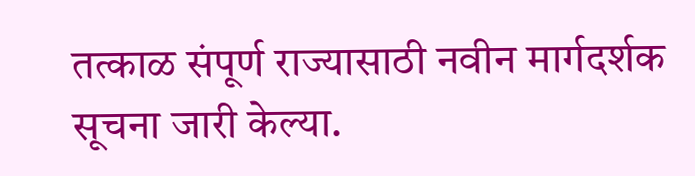तत्काळ संपूर्ण राज्यासाठी नवीन मार्गदर्शक सूचना जारी केल्या.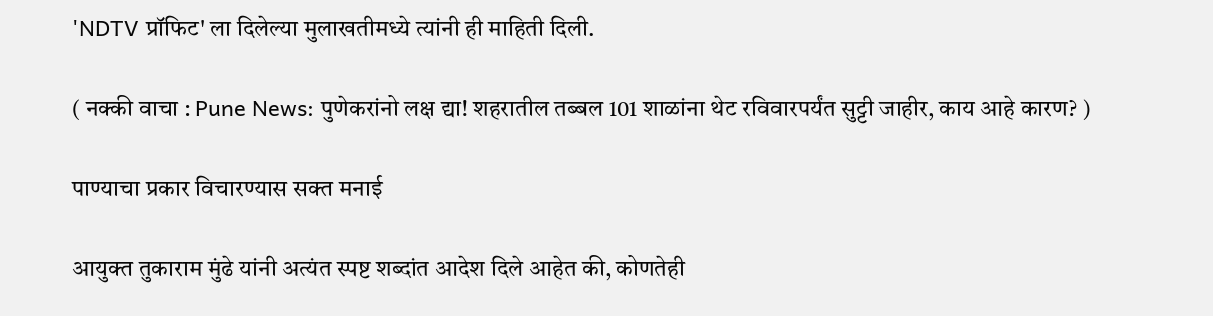'NDTV प्रॉफिट' ला दिलेल्या मुलाखतीमध्ये त्यांनी ही माहिती दिली.

( नक्की वाचा : Pune News: पुणेकरांनो लक्ष द्या! शहरातील तब्बल 101 शाळांना थेट रविवारपर्यंत सुट्टी जाहीर, काय आहे कारण? )

पाण्याचा प्रकार विचारण्यास सक्त मनाई

आयुक्त तुकाराम मुंढे यांनी अत्यंत स्पष्ट शब्दांत आदेश दिले आहेत की, कोणतेही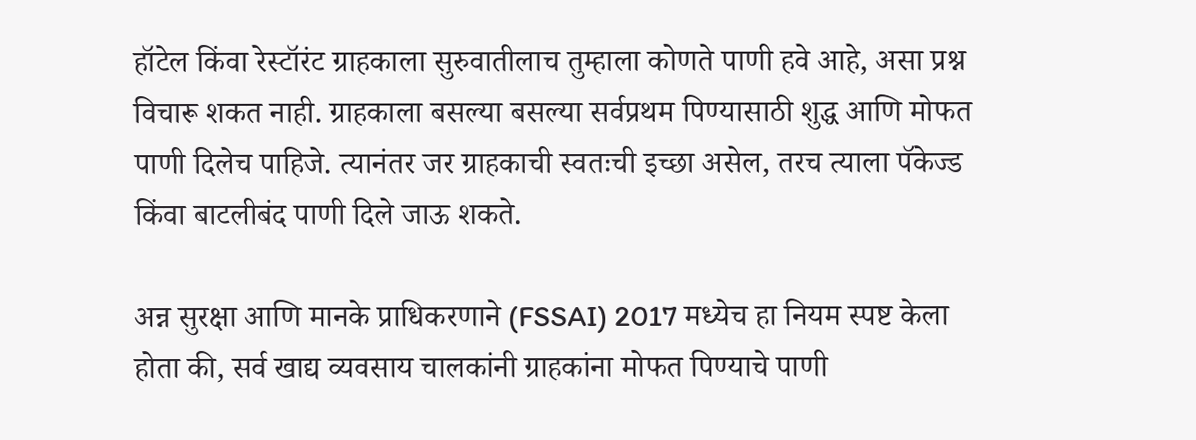हॉटेल किंवा रेस्टॉरंट ग्राहकाला सुरुवातीलाच तुम्हाला कोणते पाणी हवे आहे, असा प्रश्न विचारू शकत नाही. ग्राहकाला बसल्या बसल्या सर्वप्रथम पिण्यासाठी शुद्ध आणि मोफत पाणी दिलेच पाहिजे. त्यानंतर जर ग्राहकाची स्वतःची इच्छा असेल, तरच त्याला पॅकेज्ड किंवा बाटलीबंद पाणी दिले जाऊ शकते.

अन्न सुरक्षा आणि मानके प्राधिकरणाने (FSSAI) 2017 मध्येच हा नियम स्पष्ट केला होता की, सर्व खाद्य व्यवसाय चालकांनी ग्राहकांना मोफत पिण्याचे पाणी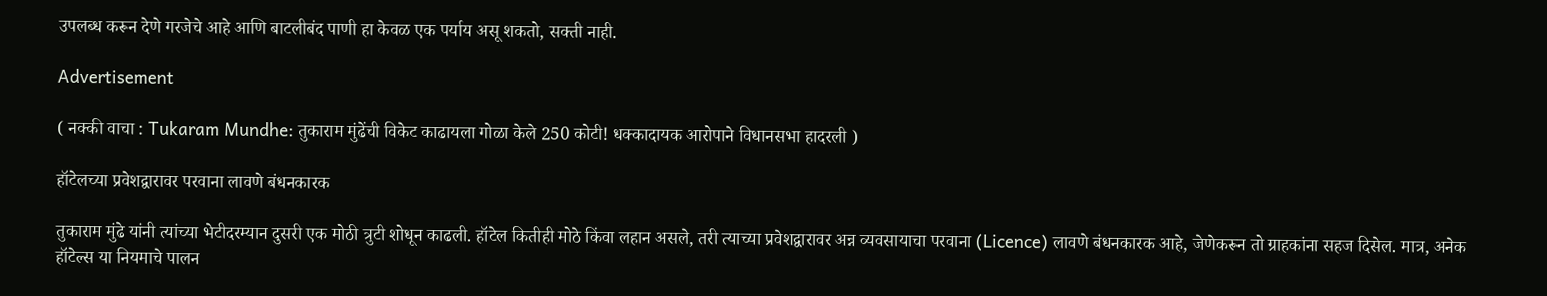उपलब्ध करून देणे गरजेचे आहे आणि बाटलीबंद पाणी हा केवळ एक पर्याय असू शकतो, सक्ती नाही.

Advertisement

( नक्की वाचा : Tukaram Mundhe: तुकाराम मुंढेंची विकेट काढायला गोळा केले 250 कोटी! धक्कादायक आरोपाने विधानसभा हादरली )

हॉटेलच्या प्रवेशद्वारावर परवाना लावणे बंधनकारक

तुकाराम मुंढे यांनी त्यांच्या भेटीदरम्यान दुसरी एक मोठी त्रुटी शोधून काढली. हॉटेल कितीही मोठे किंवा लहान असले, तरी त्याच्या प्रवेशद्वारावर अन्न व्यवसायाचा परवाना (Licence) लावणे बंधनकारक आहे, जेणेकरून तो ग्राहकांना सहज दिसेल. मात्र, अनेक हॉटेल्स या नियमाचे पालन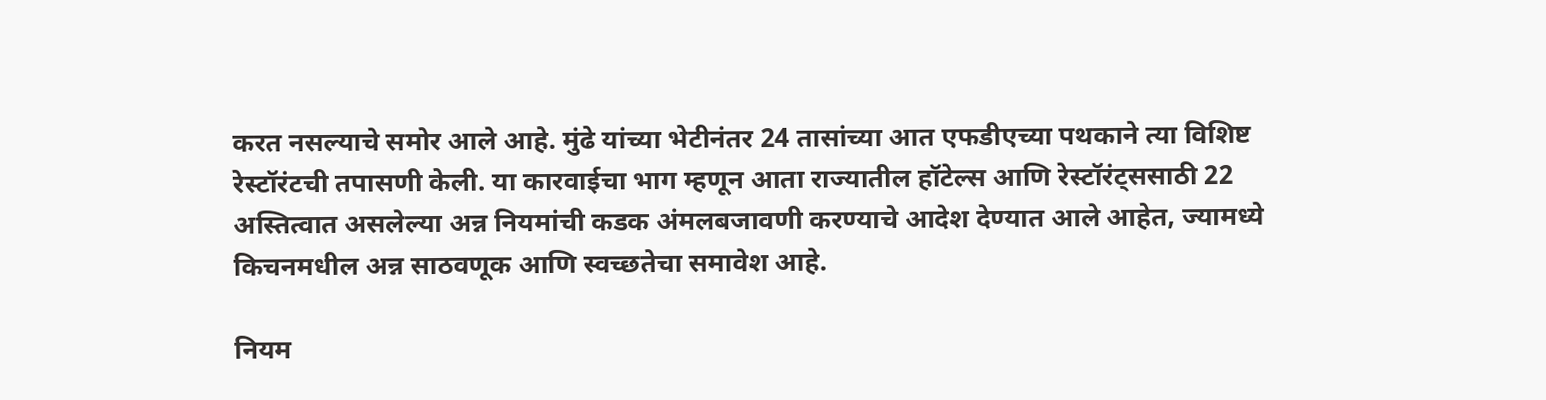करत नसल्याचे समोर आले आहे. मुंढे यांच्या भेटीनंतर 24 तासांच्या आत एफडीएच्या पथकाने त्या विशिष्ट रेस्टॉरंटची तपासणी केली. या कारवाईचा भाग म्हणून आता राज्यातील हॉटेल्स आणि रेस्टॉरंट्ससाठी 22 अस्तित्वात असलेल्या अन्न नियमांची कडक अंमलबजावणी करण्याचे आदेश देण्यात आले आहेत, ज्यामध्ये किचनमधील अन्न साठवणूक आणि स्वच्छतेचा समावेश आहे.

नियम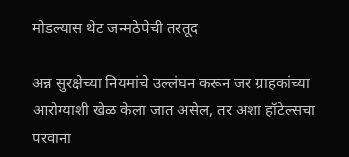मोडल्यास थेट जन्मठेपेची तरतूद

अन्न सुरक्षेच्या नियमांचे उल्लंघन करून जर ग्राहकांच्या आरोग्याशी खेळ केला जात असेल, तर अशा हॉटेल्सचा परवाना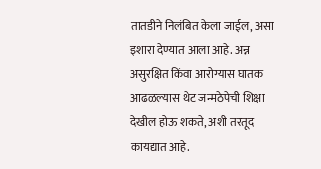तातडीने निलंबित केला जाईल, असा इशारा देण्यात आला आहे. अन्न असुरक्षित किंवा आरोग्यास घातक आढळल्यास थेट जन्मठेपेची शिक्षा देखील होऊ शकते, अशी तरतूद कायद्यात आहे.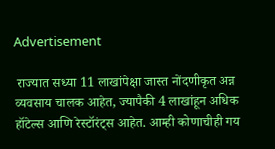Advertisement

 राज्यात सध्या 11 लाखांपेक्षा जास्त नोंदणीकृत अन्न व्यवसाय चालक आहेत, ज्यापैकी 4 लाखांहून अधिक हॉटेल्स आणि रेस्टॉरंट्स आहेत. आम्ही कोणाचीही गय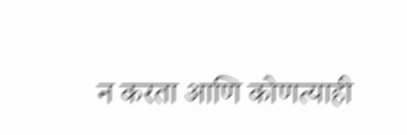न करता आणि कोणत्याही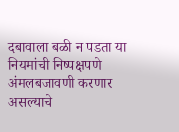दबावाला बळी न पडता या नियमांची निष्पक्षपणे अंमलबजावणी करणार असल्याचे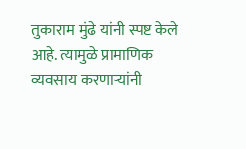तुकाराम मुंढे यांनी स्पष्ट केले आहे. त्यामुळे प्रामाणिक व्यवसाय करणाऱ्यांनी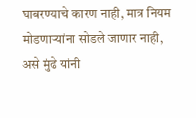घाबरण्याचे कारण नाही, मात्र नियम मोडणाऱ्यांना सोडले जाणार नाही, असे मुंढे यांनी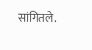सांगितले.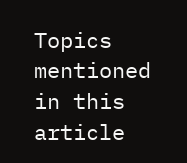Topics mentioned in this article